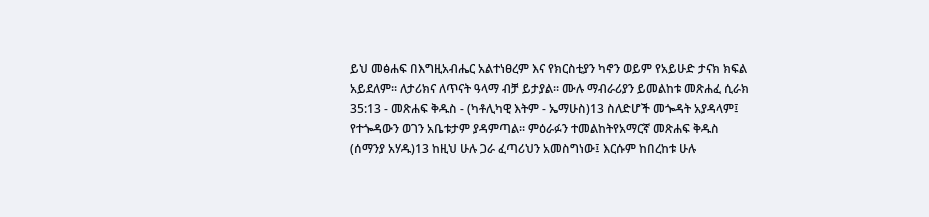ይህ መፅሐፍ በእግዚአብሔር አልተነፀረም እና የክርስቲያን ካኖን ወይም የአይሁድ ታናክ ክፍል አይደለም። ለታሪክና ለጥናት ዓላማ ብቻ ይታያል። ሙሉ ማብራሪያን ይመልከቱ መጽሐፈ ሲራክ 35:13 - መጽሐፍ ቅዱስ - (ካቶሊካዊ እትም - ኤማሁስ)13 ስለድሆች መጐዳት አያዳላም፤ የተጐዳውን ወገን አቤቱታም ያዳምጣል። ምዕራፉን ተመልከትየአማርኛ መጽሐፍ ቅዱስ (ሰማንያ አሃዱ)13 ከዚህ ሁሉ ጋራ ፈጣሪህን አመስግነው፤ እርሱም ከበረከቱ ሁሉ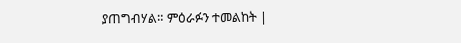ያጠግብሃል። ምዕራፉን ተመልከት |